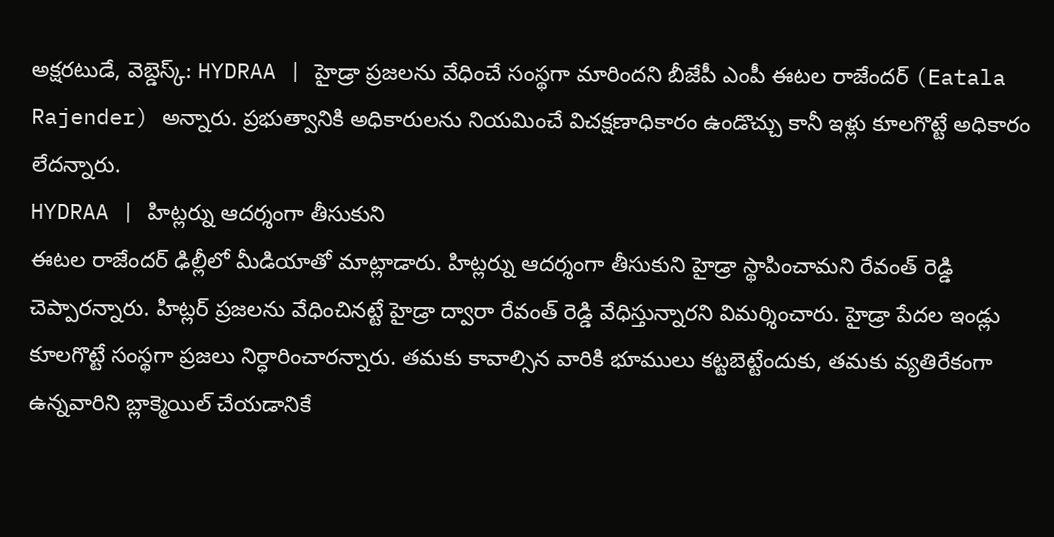అక్షరటుడే, వెబ్డెస్క్: HYDRAA | హైడ్రా ప్రజలను వేధించే సంస్థగా మారిందని బీజేపీ ఎంపీ ఈటల రాజేందర్ (Eatala Rajender) అన్నారు. ప్రభుత్వానికి అధికారులను నియమించే విచక్షణాధికారం ఉండొచ్చు కానీ ఇళ్లు కూలగొట్టే అధికారం లేదన్నారు.
HYDRAA | హిట్లర్ను ఆదర్శంగా తీసుకుని
ఈటల రాజేందర్ ఢిల్లీలో మీడియాతో మాట్లాడారు. హిట్లర్ను ఆదర్శంగా తీసుకుని హైడ్రా స్థాపించామని రేవంత్ రెడ్డి చెప్పారన్నారు. హిట్లర్ ప్రజలను వేధించినట్టే హైడ్రా ద్వారా రేవంత్ రెడ్డి వేధిస్తున్నారని విమర్శించారు. హైడ్రా పేదల ఇండ్లు కూలగొట్టే సంస్థగా ప్రజలు నిర్ధారించారన్నారు. తమకు కావాల్సిన వారికి భూములు కట్టబెట్టేందుకు, తమకు వ్యతిరేకంగా ఉన్నవారిని బ్లాక్మెయిల్ చేయడానికే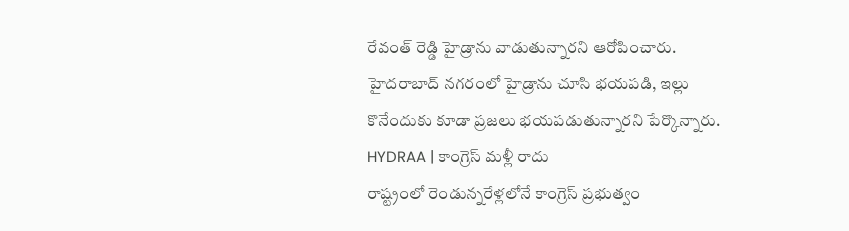రేవంత్ రెడ్డి హైడ్రాను వాడుతున్నారని ఆరోపించారు. హైదరాబాద్ నగరంలో హైడ్రాను చూసి భయపడి, ఇల్లు కొనేందుకు కూడా ప్రజలు భయపడుతున్నారని పేర్కొన్నారు.
HYDRAA | కాంగ్రెస్ మళ్లీ రాదు
రాష్ట్రంలో రెండున్నరేళ్లలోనే కాంగ్రెస్ ప్రభుత్వం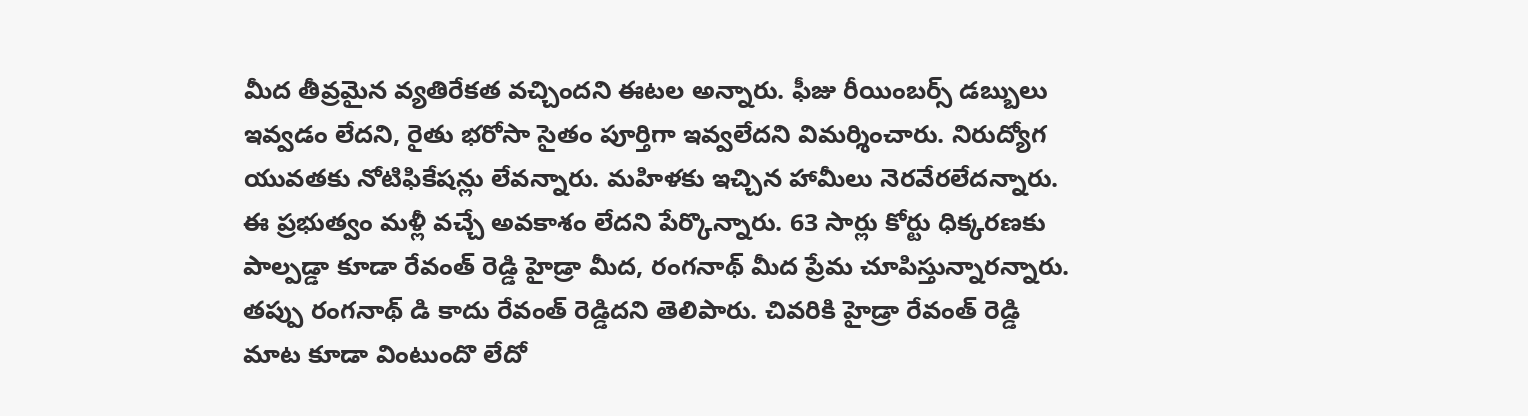మీద తీవ్రమైన వ్యతిరేకత వచ్చిందని ఈటల అన్నారు. ఫీజు రీయింబర్స్ డబ్బులు ఇవ్వడం లేదని, రైతు భరోసా సైతం పూర్తిగా ఇవ్వలేదని విమర్శించారు. నిరుద్యోగ యువతకు నోటిఫికేషన్లు లేవన్నారు. మహిళకు ఇచ్చిన హామీలు నెరవేరలేదన్నారు. ఈ ప్రభుత్వం మళ్లీ వచ్చే అవకాశం లేదని పేర్కొన్నారు. 63 సార్లు కోర్టు ధిక్కరణకు పాల్పడ్డా కూడా రేవంత్ రెడ్డి హైడ్రా మీద, రంగనాథ్ మీద ప్రేమ చూపిస్తున్నారన్నారు. తప్పు రంగనాథ్ డి కాదు రేవంత్ రెడ్డిదని తెలిపారు. చివరికి హైడ్రా రేవంత్ రెడ్డి మాట కూడా వింటుందొ లేదో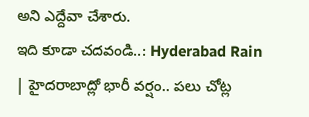అని ఎద్దేవా చేశారు.
ఇది కూడా చదవండి..: Hyderabad Rain | హైదరాబాద్లో భారీ వర్షం.. పలు చోట్ల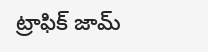ట్రాఫిక్ జామ్